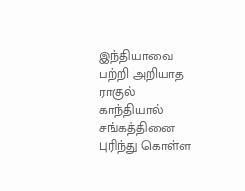இந்தியாவை பற்றி அறியாத ராகுல் காந்தியால் சங்கத்தினை புரிந்து கொள்ள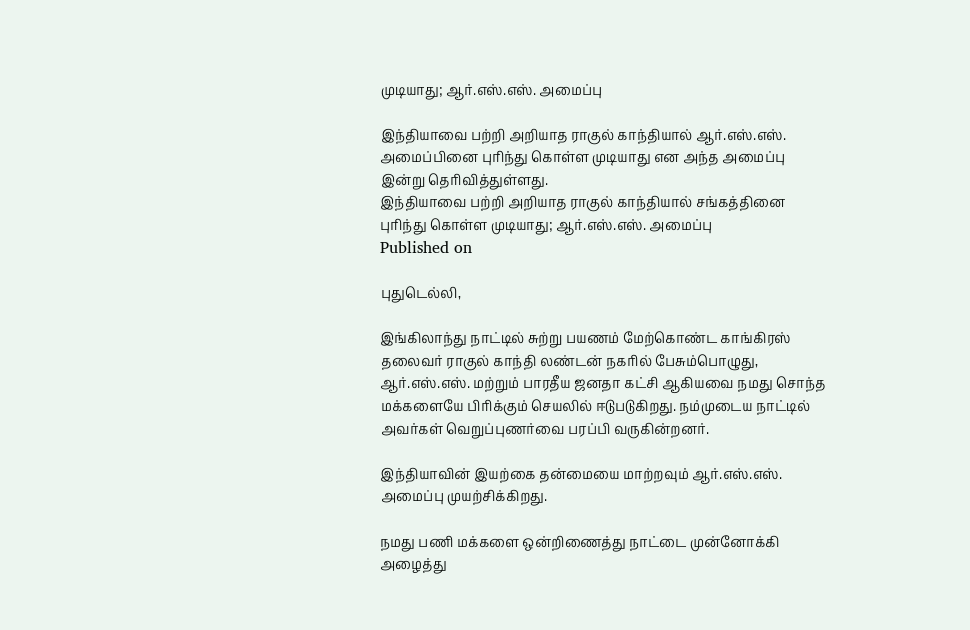முடியாது; ஆர்.எஸ்.எஸ். அமைப்பு

இந்தியாவை பற்றி அறியாத ராகுல் காந்தியால் ஆர்.எஸ்.எஸ். அமைப்பினை புரிந்து கொள்ள முடியாது என அந்த அமைப்பு இன்று தெரிவித்துள்ளது.
இந்தியாவை பற்றி அறியாத ராகுல் காந்தியால் சங்கத்தினை புரிந்து கொள்ள முடியாது; ஆர்.எஸ்.எஸ். அமைப்பு
Published on

புதுடெல்லி,

இங்கிலாந்து நாட்டில் சுற்று பயணம் மேற்கொண்ட காங்கிரஸ் தலைவர் ராகுல் காந்தி லண்டன் நகரில் பேசும்பொழுது, ஆர்.எஸ்.எஸ். மற்றும் பாரதீய ஜனதா கட்சி ஆகியவை நமது சொந்த மக்களையே பிரிக்கும் செயலில் ஈடுபடுகிறது. நம்முடைய நாட்டில் அவர்கள் வெறுப்புணர்வை பரப்பி வருகின்றனர்.

இந்தியாவின் இயற்கை தன்மையை மாற்றவும் ஆர்.எஸ்.எஸ். அமைப்பு முயற்சிக்கிறது.

நமது பணி மக்களை ஒன்றிணைத்து நாட்டை முன்னோக்கி அழைத்து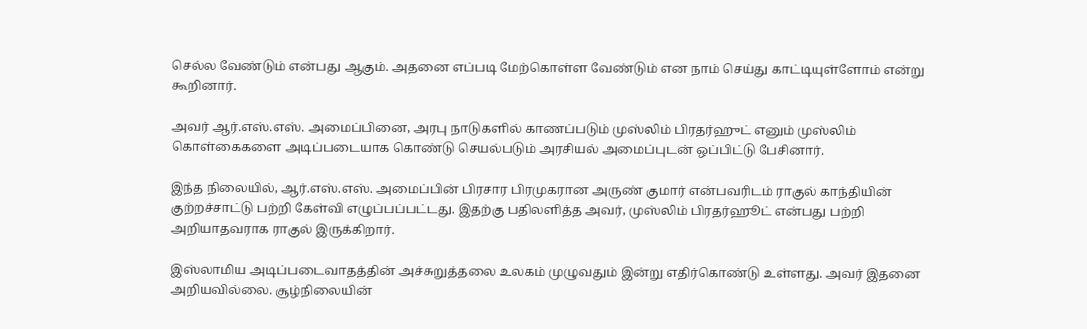செல்ல வேண்டும் என்பது ஆகும். அதனை எப்படி மேற்கொள்ள வேண்டும் என நாம் செய்து காட்டியுள்ளோம் என்று கூறினார்.

அவர் ஆர்.எஸ்.எஸ். அமைப்பினை, அரபு நாடுகளில் காணப்படும் முஸ்லிம் பிரதர்ஹுட் எனும் முஸ்லிம் கொள்கைகளை அடிப்படையாக கொண்டு செயல்படும் அரசியல் அமைப்புடன் ஒப்பிட்டு பேசினார்.

இந்த நிலையில், ஆர்.எஸ்.எஸ். அமைப்பின் பிரசார பிரமுகரான அருண் குமார் என்பவரிடம் ராகுல் காந்தியின் குற்றச்சாட்டு பற்றி கேள்வி எழுப்பப்பட்டது. இதற்கு பதிலளித்த அவர், முஸ்லிம் பிரதர்ஹூட் என்பது பற்றி அறியாதவராக ராகுல் இருக்கிறார்.

இஸ்லாமிய அடிப்படைவாதத்தின் அச்சுறுத்தலை உலகம் முழுவதும் இன்று எதிர்கொண்டு உள்ளது. அவர் இதனை அறியவில்லை. சூழ்நிலையின்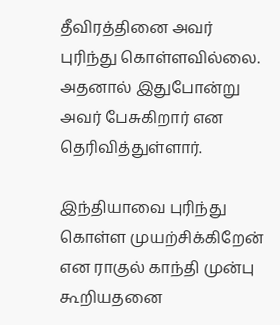தீவிரத்தினை அவர் புரிந்து கொள்ளவில்லை. அதனால் இதுபோன்று அவர் பேசுகிறார் என தெரிவித்துள்ளார்.

இந்தியாவை புரிந்து கொள்ள முயற்சிக்கிறேன் என ராகுல் காந்தி முன்பு கூறியதனை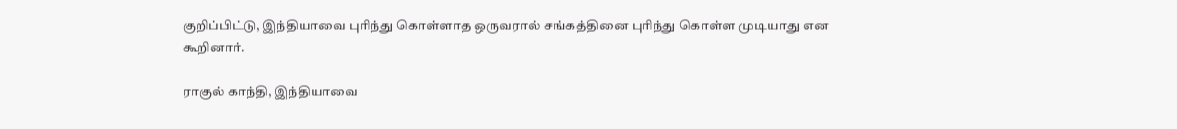குறிப்பிட்டு, இந்தியாவை புரிந்து கொள்ளாத ஒருவரால் சங்கத்தினை புரிந்து கொள்ள முடியாது என கூறினார்.

ராகுல் காந்தி, இந்தியாவை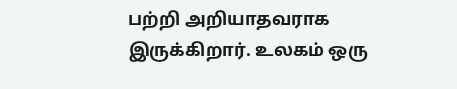பற்றி அறியாதவராக இருக்கிறார். உலகம் ஒரு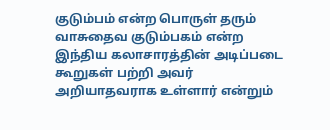குடும்பம் என்ற பொருள் தரும் வாசுதைவ குடும்பகம் என்ற இந்திய கலாசாரத்தின் அடிப்படை கூறுகள் பற்றி அவர் அறியாதவராக உள்ளார் என்றும்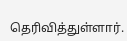தெரிவித்துள்ளார்.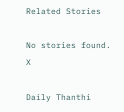Related Stories

No stories found.
X

Daily Thanthi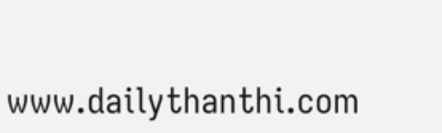www.dailythanthi.com